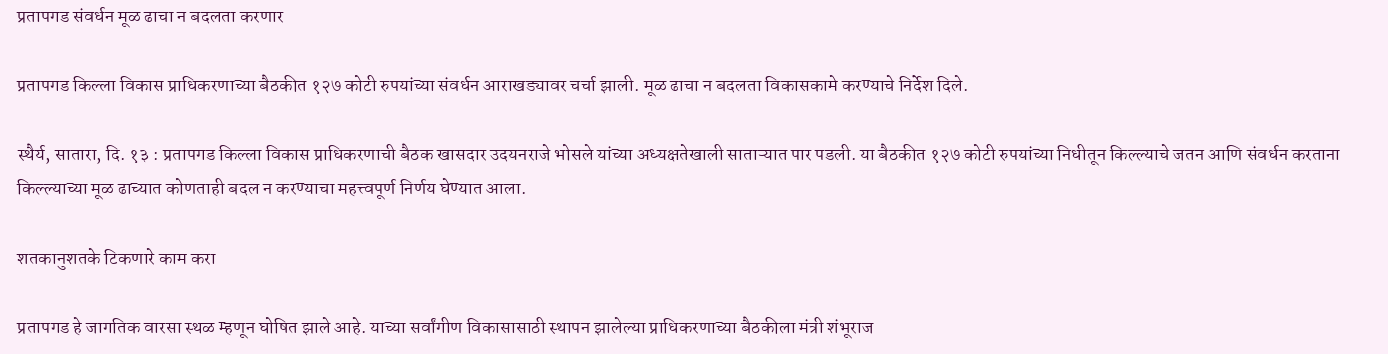प्रतापगड संवर्धन मूळ ढाचा न बदलता करणार

प्रतापगड किल्ला विकास प्राधिकरणाच्या बैठकीत १२७ कोटी रुपयांच्या संवर्धन आराखड्यावर चर्चा झाली. मूळ ढाचा न बदलता विकासकामे करण्याचे निर्देश दिले.

स्थैर्य, सातारा, दि. १३ : प्रतापगड किल्ला विकास प्राधिकरणाची बैठक खासदार उदयनराजे भोसले यांच्या अध्यक्षतेखाली साताऱ्यात पार पडली. या बैठकीत १२७ कोटी रुपयांच्या निधीतून किल्ल्याचे जतन आणि संवर्धन करताना किल्ल्याच्या मूळ ढाच्यात कोणताही बदल न करण्याचा महत्त्वपूर्ण निर्णय घेण्यात आला.

शतकानुशतके टिकणारे काम करा

प्रतापगड हे जागतिक वारसा स्थळ म्हणून घोषित झाले आहे. याच्या सर्वांगीण विकासासाठी स्थापन झालेल्या प्राधिकरणाच्या बैठकीला मंत्री शंभूराज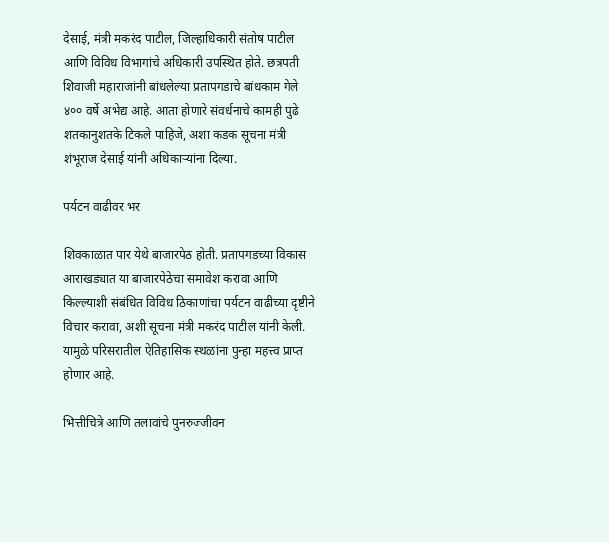देसाई, मंत्री मकरंद पाटील, जिल्हाधिकारी संतोष पाटील आणि विविध विभागांचे अधिकारी उपस्थित होते. छत्रपती शिवाजी महाराजांनी बांधलेल्या प्रतापगडाचे बांधकाम गेले ४०० वर्षे अभेद्य आहे. आता होणारे संवर्धनाचे कामही पुढे शतकानुशतके टिकले पाहिजे, अशा कडक सूचना मंत्री शंभूराज देसाई यांनी अधिकाऱ्यांना दिल्या.

पर्यटन वाढीवर भर

शिवकाळात पार येथे बाजारपेठ होती. प्रतापगडच्या विकास आराखड्यात या बाजारपेठेचा समावेश करावा आणि किल्ल्याशी संबंधित विविध ठिकाणांचा पर्यटन वाढीच्या दृष्टीने विचार करावा, अशी सूचना मंत्री मकरंद पाटील यांनी केली. यामुळे परिसरातील ऐतिहासिक स्थळांना पुन्हा महत्त्व प्राप्त होणार आहे.

भित्तीचित्रे आणि तलावांचे पुनरुज्जीवन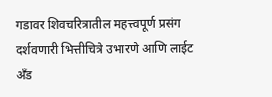गडावर शिवचरित्रातील महत्त्वपूर्ण प्रसंग दर्शवणारी भित्तीचित्रे उभारणे आणि लाईट अँड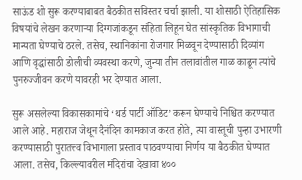साऊंड शो सुरू करण्याबाबत बैठकीत सविस्तर चर्चा झाली. या शोसाठी ऐतिहासिक विषयांचे लेखन करणाऱ्या दिग्गजांकडून संहिता लिहून घेत सांस्कृतिक विभागाची मान्यता घेण्याचे ठरले. तसेच, स्थानिकांना रोजगार मिळवून देण्यासाठी दिव्यांग आणि वृद्धांसाठी डोलीची व्यवस्था करणे, जुन्या तीन तलावांतील गाळ काढून त्यांचे पुनरुज्जीवन करणे यावरही भर देण्यात आला.

सुरू असलेल्या विकासकामांचे ‘थर्ड पार्टी ऑडिट’ करून घेण्याचे निश्चित करण्यात आले आहे. महाराज जेथून दैनंदिन कामकाज करत होते, त्या वास्तूची पुन्हा उभारणी करण्यासाठी पुरातत्त्व विभागाला प्रस्ताव पाठवण्याचा निर्णय या बैठकीत घेण्यात आला. तसेच, किल्ल्यावरील मंदिरांचा देखावा ४००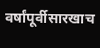वर्षांपूर्वीसारखाच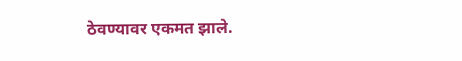ठेवण्यावर एकमत झाले.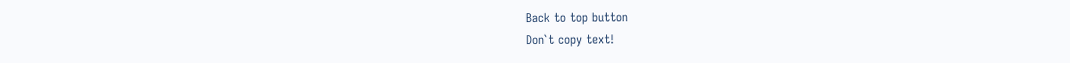Back to top button
Don`t copy text!